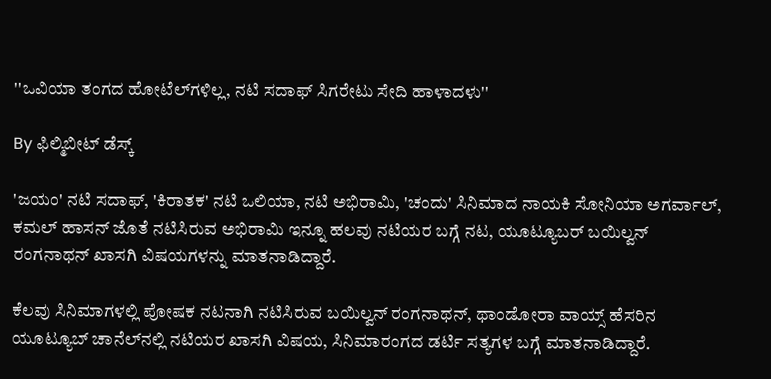''ಒವಿಯಾ ತಂಗದ ಹೋಟೆಲ್‌ಗಳಿಲ್ಲ, ನಟಿ ಸದಾಫ್ ಸಿಗರೇಟು ಸೇದಿ ಹಾಳಾದಳು''

By ಫಿಲ್ಮಿಬೀಟ್ ಡೆಸ್ಕ್

'ಜಯಂ' ನಟಿ ಸದಾಫ್, 'ಕಿರಾತಕ' ನಟಿ ಒಲಿಯಾ, ನಟಿ ಅಭಿರಾಮಿ, 'ಚಂದು' ಸಿನಿಮಾದ ನಾಯಕಿ ಸೋನಿಯಾ ಅಗರ್ವಾಲ್, ಕಮಲ್ ಹಾಸನ್ ಜೊತೆ ನಟಿಸಿರುವ ಅಭಿರಾಮಿ ಇನ್ನೂ ಹಲವು ನಟಿಯರ ಬಗ್ಗೆ ನಟ, ಯೂಟ್ಯೂಬರ್ ಬಯಿಲ್ವನ್ ರಂಗನಾಥನ್ ಖಾಸಗಿ ವಿಷಯಗಳನ್ನು ಮಾತನಾಡಿದ್ದಾರೆ.

ಕೆಲವು ಸಿನಿಮಾಗಳಲ್ಲಿ ಪೋಷಕ ನಟನಾಗಿ ನಟಿಸಿರುವ ಬಯಿಲ್ವನ್ ರಂಗನಾಥನ್, ಥಾಂಡೋರಾ ವಾಯ್ಸ್ ಹೆಸರಿನ ಯೂಟ್ಯೂಬ್ ಚಾನೆಲ್‌ನಲ್ಲಿ ನಟಿಯರ ಖಾಸಗಿ ವಿಷಯ, ಸಿನಿಮಾರಂಗದ ಡರ್ಟಿ ಸತ್ಯಗಳ ಬಗ್ಗೆ ಮಾತನಾಡಿದ್ದಾರೆ.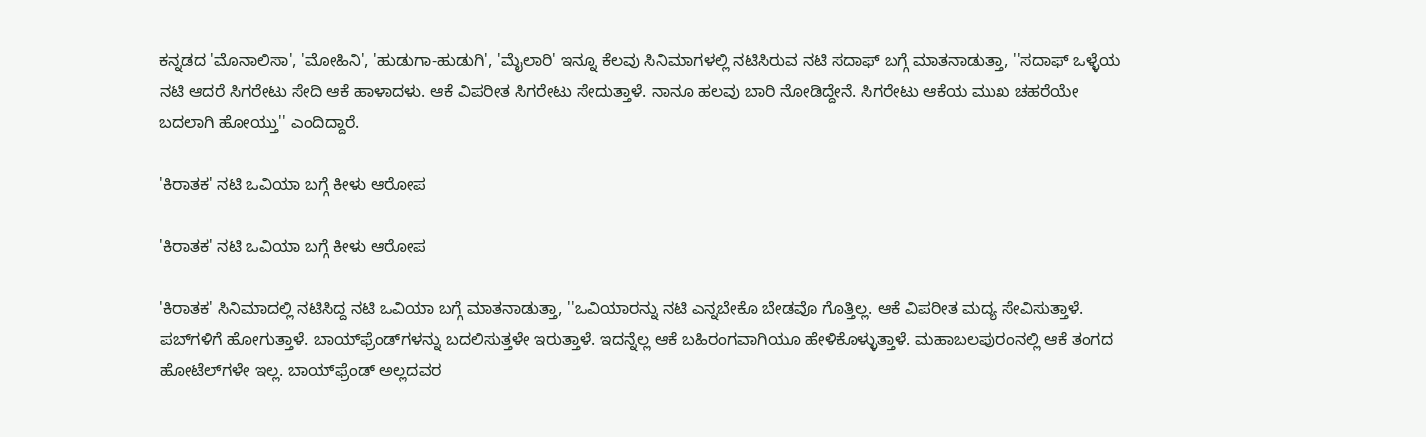ಕನ್ನಡದ 'ಮೊನಾಲಿಸಾ', 'ಮೋಹಿನಿ', 'ಹುಡುಗಾ-ಹುಡುಗಿ', 'ಮೈಲಾರಿ' ಇನ್ನೂ ಕೆಲವು ಸಿನಿಮಾಗಳಲ್ಲಿ ನಟಿಸಿರುವ ನಟಿ ಸದಾಫ್‌ ಬಗ್ಗೆ ಮಾತನಾಡುತ್ತಾ, ''ಸದಾಫ್ ಒಳ್ಳೆಯ ನಟಿ ಆದರೆ ಸಿಗರೇಟು ಸೇದಿ ಆಕೆ ಹಾಳಾದಳು. ಆಕೆ ವಿಪರೀತ ಸಿಗರೇಟು ಸೇದುತ್ತಾಳೆ. ನಾನೂ ಹಲವು ಬಾರಿ ನೋಡಿದ್ದೇನೆ. ಸಿಗರೇಟು ಆಕೆಯ ಮುಖ ಚಹರೆಯೇ ಬದಲಾಗಿ ಹೋಯ್ತು'' ಎಂದಿದ್ದಾರೆ.

'ಕಿರಾತಕ' ನಟಿ ಒವಿಯಾ ಬಗ್ಗೆ ಕೀಳು ಆರೋಪ

'ಕಿರಾತಕ' ನಟಿ ಒವಿಯಾ ಬಗ್ಗೆ ಕೀಳು ಆರೋಪ

'ಕಿರಾತಕ' ಸಿನಿಮಾದಲ್ಲಿ ನಟಿಸಿದ್ದ ನಟಿ ಒವಿಯಾ ಬಗ್ಗೆ ಮಾತನಾಡುತ್ತಾ, ''ಒವಿಯಾರನ್ನು ನಟಿ ಎನ್ನಬೇಕೊ ಬೇಡವೊ ಗೊತ್ತಿಲ್ಲ. ಆಕೆ ವಿಪರೀತ ಮದ್ಯ ಸೇವಿಸುತ್ತಾಳೆ. ಪಬ್‌ಗಳಿಗೆ ಹೋಗುತ್ತಾಳೆ. ಬಾಯ್‌ಫ್ರೆಂಡ್‌ಗಳನ್ನು ಬದಲಿಸುತ್ತಳೇ ಇರುತ್ತಾಳೆ. ಇದನ್ನೆಲ್ಲ ಆಕೆ ಬಹಿರಂಗವಾಗಿಯೂ ಹೇಳಿಕೊಳ್ಳುತ್ತಾಳೆ. ಮಹಾಬಲಪುರಂನಲ್ಲಿ ಆಕೆ ತಂಗದ ಹೋಟೆಲ್‌ಗಳೇ ಇಲ್ಲ. ಬಾಯ್‌ಫ್ರೆಂಡ್ ಅಲ್ಲದವರ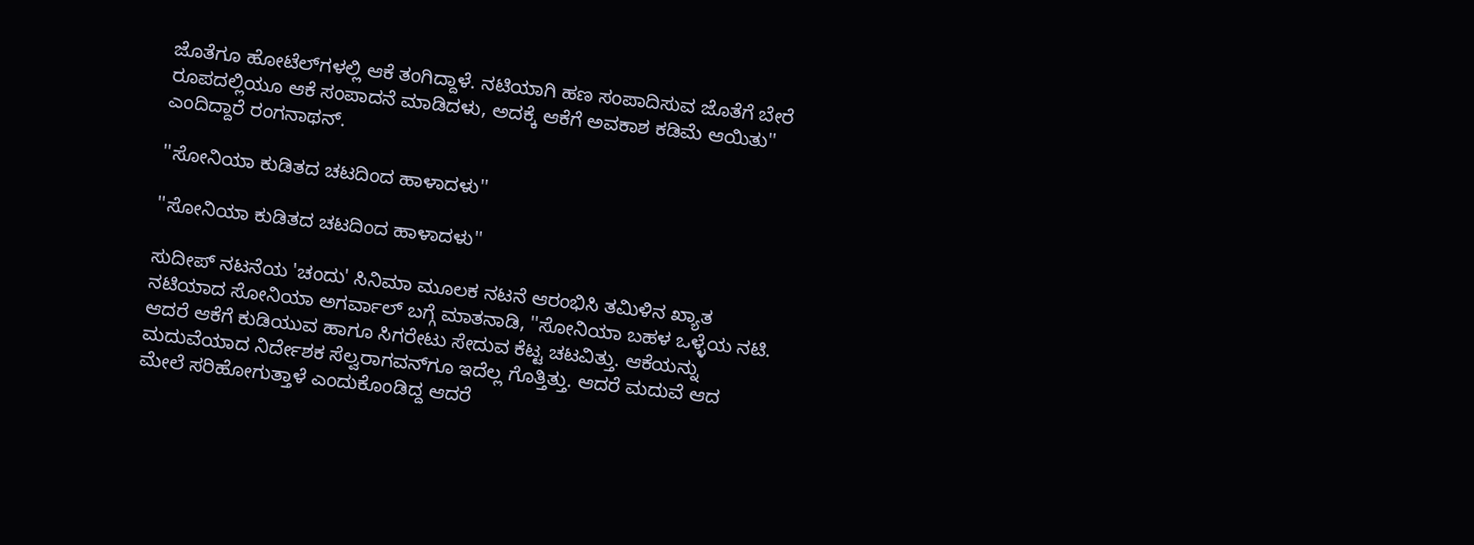ಜೊತೆಗೂ ಹೋಟೆಲ್‌ಗಳಲ್ಲಿ ಆಕೆ ತಂಗಿದ್ದಾಳೆ. ನಟಿಯಾಗಿ ಹಣ ಸಂಪಾದಿಸುವ ಜೊತೆಗೆ ಬೇರೆ ರೂಪದಲ್ಲಿಯೂ ಆಕೆ ಸಂಪಾದನೆ ಮಾಡಿದಳು, ಅದಕ್ಕೆ ಆಕೆಗೆ ಅವಕಾಶ ಕಡಿಮೆ ಆಯಿತು'' ಎಂದಿದ್ದಾರೆ ರಂಗನಾಥನ್.

''ಸೋನಿಯಾ ಕುಡಿತದ ಚಟದಿಂದ ಹಾಳಾದಳು''

''ಸೋನಿಯಾ ಕುಡಿತದ ಚಟದಿಂದ ಹಾಳಾದಳು''

ಸುದೀಪ್ ನಟನೆಯ 'ಚಂದು' ಸಿನಿಮಾ ಮೂಲಕ ನಟನೆ ಆರಂಭಿಸಿ ತಮಿಳಿನ ಖ್ಯಾತ ನಟಿಯಾದ ಸೋನಿಯಾ ಅಗರ್ವಾಲ್ ಬಗ್ಗೆ ಮಾತನಾಡಿ, ''ಸೋನಿಯಾ ಬಹಳ ಒಳ್ಳೆಯ ನಟಿ. ಆದರೆ ಆಕೆಗೆ ಕುಡಿಯುವ ಹಾಗೂ ಸಿಗರೇಟು ಸೇದುವ ಕೆಟ್ಟ ಚಟವಿತ್ತು. ಆಕೆಯನ್ನು ಮದುವೆಯಾದ ನಿರ್ದೇಶಕ ಸೆಲ್ವರಾಗವನ್‌ಗೂ ಇದೆಲ್ಲ ಗೊತ್ತಿತ್ತು. ಆದರೆ ಮದುವೆ ಆದ ಮೇಲೆ ಸರಿಹೋಗುತ್ತಾಳೆ ಎಂದುಕೊಂಡಿದ್ದ ಆದರೆ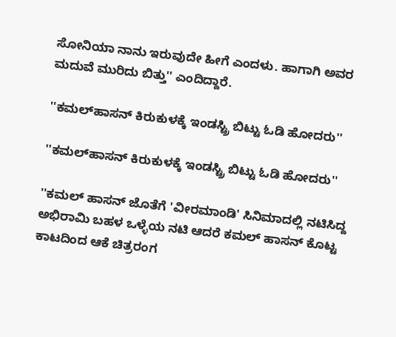ಸೋನಿಯಾ ನಾನು ಇರುವುದೇ ಹೀಗೆ ಎಂದಳು. ಹಾಗಾಗಿ ಅವರ ಮದುವೆ ಮುರಿದು ಬಿತ್ತು'' ಎಂದಿದ್ದಾರೆ.

''ಕಮಲ್‌ಹಾಸನ್ ಕಿರುಕುಳಕ್ಕೆ ಇಂಡಸ್ಟ್ರಿ ಬಿಟ್ಟು ಓಡಿ ಹೋದರು''

''ಕಮಲ್‌ಹಾಸನ್ ಕಿರುಕುಳಕ್ಕೆ ಇಂಡಸ್ಟ್ರಿ ಬಿಟ್ಟು ಓಡಿ ಹೋದರು''

''ಕಮಲ್‌ ಹಾಸನ್ ಜೊತೆಗೆ 'ವೀರಮಾಂಡಿ' ಸಿನಿಮಾದಲ್ಲಿ ನಟಿಸಿದ್ದ ಅಭಿರಾಮಿ ಬಹಳ ಒಳ್ಳೆಯ ನಟಿ ಆದರೆ ಕಮಲ್ ಹಾಸನ್ ಕೊಟ್ಟ ಕಾಟದಿಂದ ಆಕೆ ಚಿತ್ರರಂಗ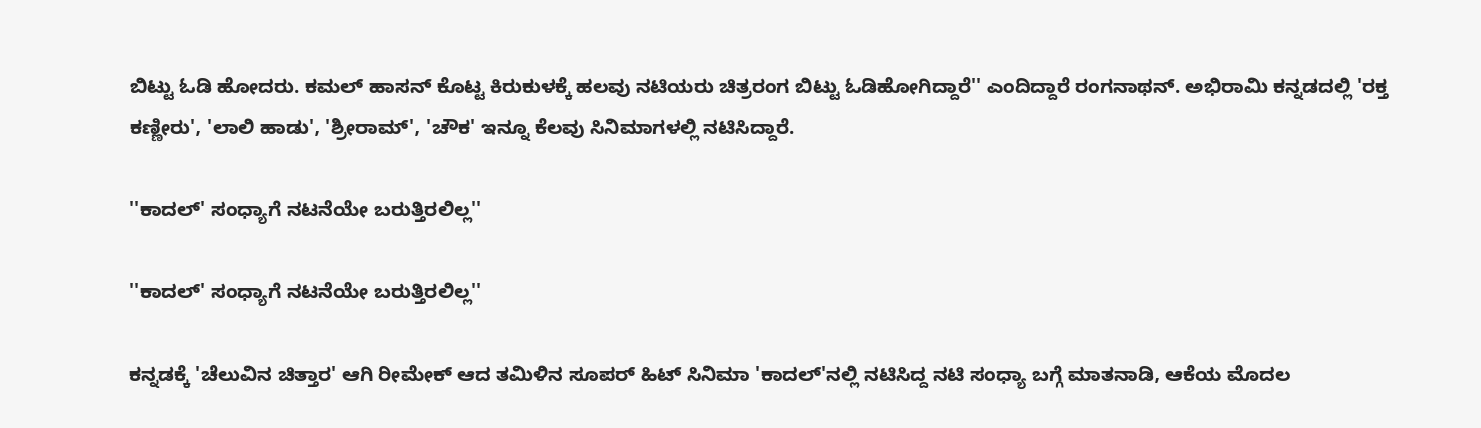ಬಿಟ್ಟು ಓಡಿ ಹೋದರು. ಕಮಲ್ ಹಾಸನ್ ಕೊಟ್ಟ ಕಿರುಕುಳಕ್ಕೆ ಹಲವು ನಟಿಯರು ಚಿತ್ರರಂಗ ಬಿಟ್ಟು ಓಡಿಹೋಗಿದ್ದಾರೆ'' ಎಂದಿದ್ದಾರೆ ರಂಗನಾಥನ್. ಅಭಿರಾಮಿ ಕನ್ನಡದಲ್ಲಿ 'ರಕ್ತ ಕಣ್ಣೀರು', 'ಲಾಲಿ ಹಾಡು', 'ಶ್ರೀರಾಮ್', 'ಚೌಕ' ಇನ್ನೂ ಕೆಲವು ಸಿನಿಮಾಗಳಲ್ಲಿ ನಟಿಸಿದ್ದಾರೆ.

''ಕಾದಲ್' ಸಂಧ್ಯಾಗೆ ನಟನೆಯೇ ಬರುತ್ತಿರಲಿಲ್ಲ''

''ಕಾದಲ್' ಸಂಧ್ಯಾಗೆ ನಟನೆಯೇ ಬರುತ್ತಿರಲಿಲ್ಲ''

ಕನ್ನಡಕ್ಕೆ 'ಚೆಲುವಿನ ಚಿತ್ತಾರ' ಆಗಿ ರೀಮೇಕ್ ಆದ ತಮಿಳಿನ ಸೂಪರ್ ಹಿಟ್ ಸಿನಿಮಾ 'ಕಾದಲ್'ನಲ್ಲಿ ನಟಿಸಿದ್ದ ನಟಿ ಸಂಧ್ಯಾ ಬಗ್ಗೆ ಮಾತನಾಡಿ, ಆಕೆಯ ಮೊದಲ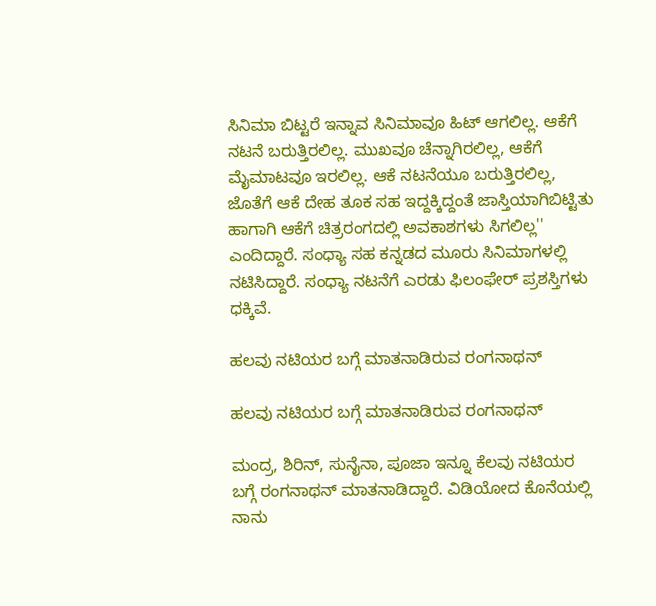ಸಿನಿಮಾ ಬಿಟ್ಟರೆ ಇನ್ನಾವ ಸಿನಿಮಾವೂ ಹಿಟ್ ಆಗಲಿಲ್ಲ. ಆಕೆಗೆ ನಟನೆ ಬರುತ್ತಿರಲಿಲ್ಲ. ಮುಖವೂ ಚೆನ್ನಾಗಿರಲಿಲ್ಲ, ಆಕೆಗೆ ಮೈಮಾಟವೂ ಇರಲಿಲ್ಲ. ಆಕೆ ನಟನೆಯೂ ಬರುತ್ತಿರಲಿಲ್ಲ, ಜೊತೆಗೆ ಆಕೆ ದೇಹ ತೂಕ ಸಹ ಇದ್ದಕ್ಕಿದ್ದಂತೆ ಜಾಸ್ತಿಯಾಗಿಬಿಟ್ಟಿತು ಹಾಗಾಗಿ ಆಕೆಗೆ ಚಿತ್ರರಂಗದಲ್ಲಿ ಅವಕಾಶಗಳು ಸಿಗಲಿಲ್ಲ'' ಎಂದಿದ್ದಾರೆ. ಸಂಧ್ಯಾ ಸಹ ಕನ್ನಡದ ಮೂರು ಸಿನಿಮಾಗಳಲ್ಲಿ ನಟಿಸಿದ್ದಾರೆ. ಸಂಧ್ಯಾ ನಟನೆಗೆ ಎರಡು ಫಿಲಂಫೇರ್ ಪ್ರಶಸ್ತಿಗಳು ಧಕ್ಕಿವೆ.

ಹಲವು ನಟಿಯರ ಬಗ್ಗೆ ಮಾತನಾಡಿರುವ ರಂಗನಾಥನ್

ಹಲವು ನಟಿಯರ ಬಗ್ಗೆ ಮಾತನಾಡಿರುವ ರಂಗನಾಥನ್

ಮಂದ್ರ, ಶಿರಿನ್, ಸುನೈನಾ, ಪೂಜಾ ಇನ್ನೂ ಕೆಲವು ನಟಿಯರ ಬಗ್ಗೆ ರಂಗನಾಥನ್ ಮಾತನಾಡಿದ್ದಾರೆ. ವಿಡಿಯೋದ ಕೊನೆಯಲ್ಲಿ ನಾನು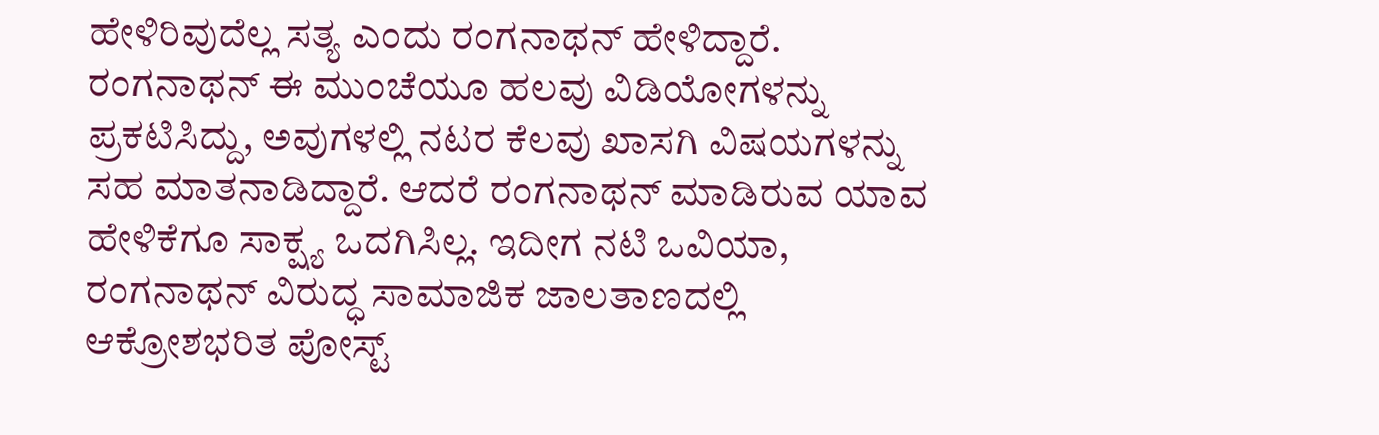ಹೇಳಿರಿವುದೆಲ್ಲ ಸತ್ಯ ಎಂದು ರಂಗನಾಥನ್ ಹೇಳಿದ್ದಾರೆ. ರಂಗನಾಥನ್ ಈ ಮುಂಚೆಯೂ ಹಲವು ವಿಡಿಯೋಗಳನ್ನು ಪ್ರಕಟಿಸಿದ್ದು, ಅವುಗಳಲ್ಲಿ ನಟರ ಕೆಲವು ಖಾಸಗಿ ವಿಷಯಗಳನ್ನು ಸಹ ಮಾತನಾಡಿದ್ದಾರೆ. ಆದರೆ ರಂಗನಾಥನ್ ಮಾಡಿರುವ ಯಾವ ಹೇಳಿಕೆಗೂ ಸಾಕ್ಷ್ಯ ಒದಗಿಸಿಲ್ಲ. ಇದೀಗ ನಟಿ ಒವಿಯಾ, ರಂಗನಾಥನ್ ವಿರುದ್ಧ ಸಾಮಾಜಿಕ ಜಾಲತಾಣದಲ್ಲಿ ಆಕ್ರೋಶಭರಿತ ಪೋಸ್ಟ್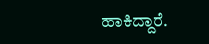ಹಾಕಿದ್ದಾರೆ.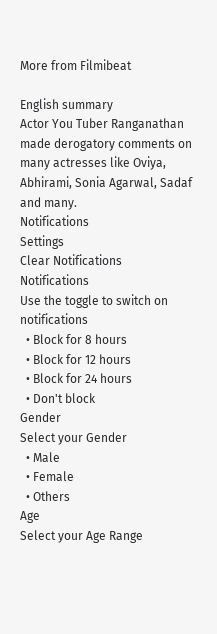More from Filmibeat

English summary
Actor You Tuber Ranganathan made derogatory comments on many actresses like Oviya, Abhirami, Sonia Agarwal, Sadaf and many.
Notifications
Settings
Clear Notifications
Notifications
Use the toggle to switch on notifications
  • Block for 8 hours
  • Block for 12 hours
  • Block for 24 hours
  • Don't block
Gender
Select your Gender
  • Male
  • Female
  • Others
Age
Select your Age Range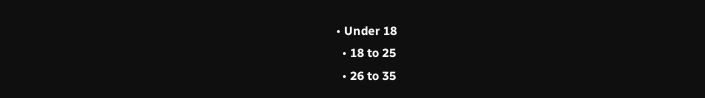• Under 18
  • 18 to 25
  • 26 to 35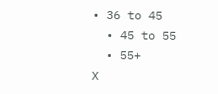• 36 to 45
  • 45 to 55
  • 55+
X